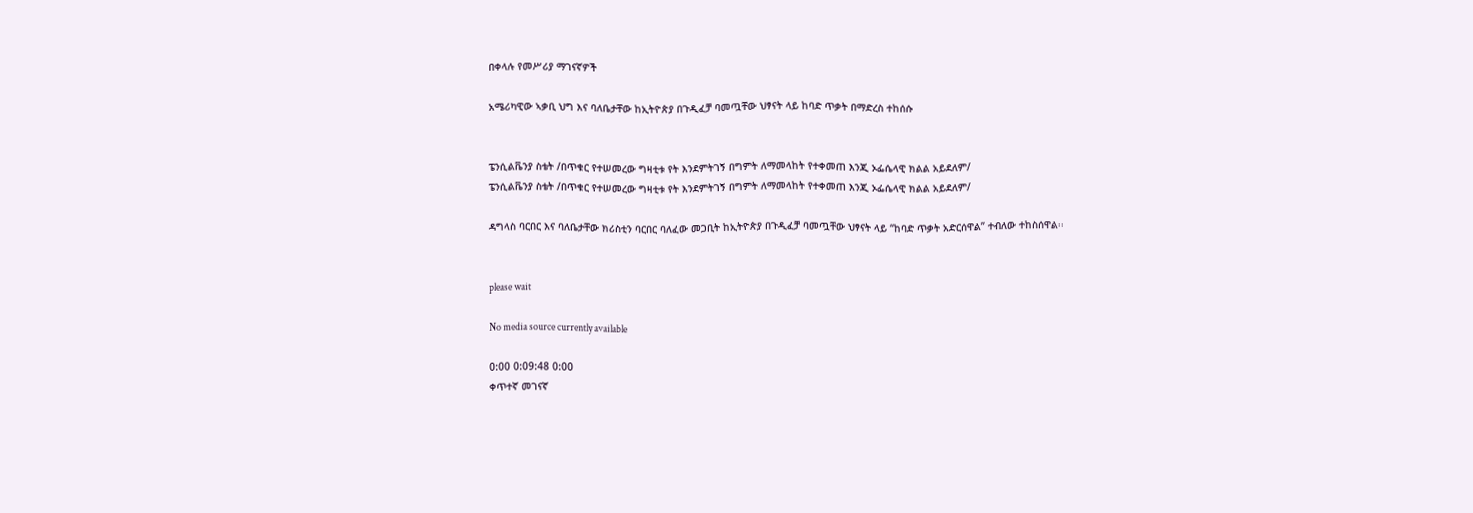በቀላሉ የመሥሪያ ማገናኛዎች

አሜሪካዊው ኣቃቢ ህግ እና ባለቤታቸው ከኢትዮጵያ በጉዲፈቻ ባመጧቸው ህፃናት ላይ ከባድ ጥቃት በማድረስ ተከሰሱ


ፔንሲልቬንያ ስቴት /በጥቁር የተሠመረው ግዛቲቱ የት እንደምትገኝ በግምት ለማመላከት የተቀመጠ እንጂ ኦፌሴላዊ ክልል አይደለም/
ፔንሲልቬንያ ስቴት /በጥቁር የተሠመረው ግዛቲቱ የት እንደምትገኝ በግምት ለማመላከት የተቀመጠ እንጂ ኦፌሴላዊ ክልል አይደለም/

ዳግላስ ባርበር እና ባለቤታቸው ክሪስቲን ባርበር ባለፈው መጋቢት ከኢትዮጵያ በጉዲፈቻ ባመጧቸው ህፃናት ላይ “ከባድ ጥቃት አድርሰዋል” ተብለው ተከስሰዋል፡፡


please wait

No media source currently available

0:00 0:09:48 0:00
ቀጥተኛ መገናኛ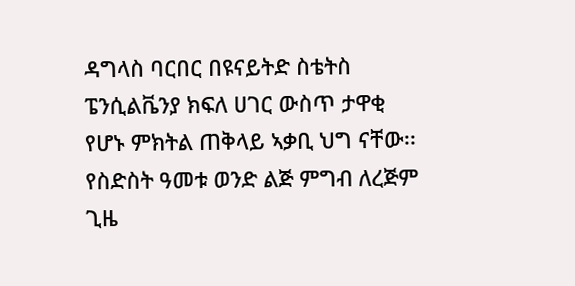ዳግላስ ባርበር በዩናይትድ ስቴትስ ፔንሲልቬንያ ክፍለ ሀገር ውስጥ ታዋቂ የሆኑ ምክትል ጠቅላይ ኣቃቢ ህግ ናቸው፡፡
የስድስት ዓመቱ ወንድ ልጅ ምግብ ለረጅም ጊዜ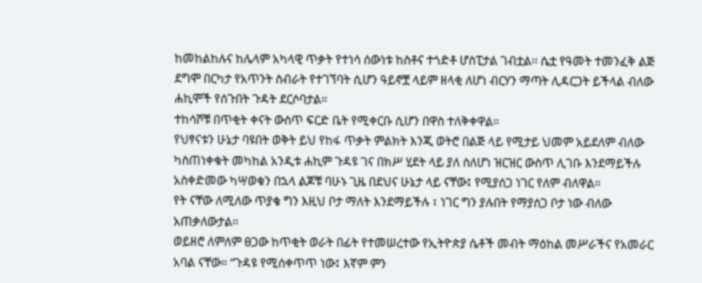ከመከልከሉና ከሌላም አካላዊ ጥቃት የተነሳ ሰውነቱ ከስቶና ተጎድቶ ሆስፒታል ገብቷል፡፡ ሴቷ የዓመት ተመንፈቅ ልጅ ደግሞ በርካታ የአጥንት ስብራት የተገኘባት ሲሆን ዓይኖቿ ላይም ዘላቂ ለሆነ ብርሃን ማጣት ሊዳርጋት ይችላል ብለው ሐኪሞች የሰጉበት ጉዳት ደርሶባታል።
ተከሳሾቹ በጥቂት ቀናት ውስጥ ፍርድ ቤት የሚቀርቡ ሲሆን በዋስ ተለቅቀዋል።
የህፃናቱን ሁኔታ ባዩበት ወቅት ይህ የከፋ ጥቃት ምልክት እንጂ ወትሮ በልጅ ላይ የሚታይ ህመም አይደለም ብለው ካስጠነቀቁት መካከል አንዲቱ ሐኪም ጉዳዩ ገና በክሥ ሂደት ላይ ያለ ስለሆነ ዝርዝር ውስጥ ሊገቡ እንደማይችሉ አስቀድመው ካሣወቁን በኋላ ልጆቹ ባሁኑ ጊዜ በደህና ሁኔታ ላይ ናቸው፤ የሚያሰጋ ነገር የለም ብለዋል።
የት ናቸው ለሚለው ጥያቄ ግን እዚህ ቦታ ማለት እንደማይችሉ ፣ ነገር ግን ያሉበት የማያሰጋ ቦታ ነው ብለው አጠቃለውታል።
ወይዘሮ ለምለም ፀጋው ከጥቂት ወራት በፊት የተመሠረተው የኢትዮጵያ ሴቶች መብት ማዕከል መሥራችና የአመራር አባል ናቸው። “ጉዳዩ የሚሰቀጥጥ ነው፤ እኛም ምን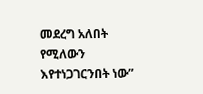መደረግ አለበት የሚለውን እየተነጋገርንበት ነው”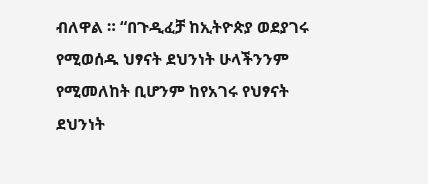ብለዋል ። “በጉዲፈቻ ከኢትዮጵያ ወደያገሩ የሚወሰዱ ህፃናት ደህንነት ሁላችንንም የሚመለከት ቢሆንም ከየአገሩ የህፃናት ደህንነት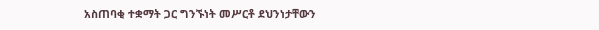አስጠባቂ ተቋማት ጋር ግንኙነት መሥርቶ ደህንነታቸውን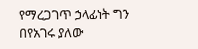የማረጋገጥ ኃላፊነት ግን በየአገሩ ያለው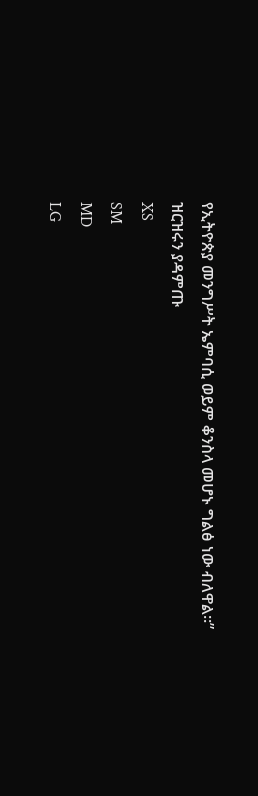የኢትዮጵያ መንግሥት ኤምባሲ ወይም ቆንስላ መሆኑ ግልፅ ነው ብለዋል።”
ዝርዝሩን ያዳምጡ
XS
SM
MD
LG